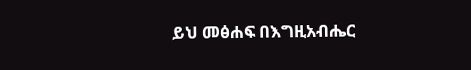ይህ መፅሐፍ በእግዚአብሔር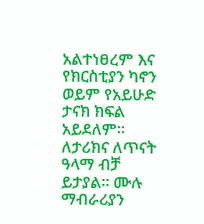አልተነፀረም እና የክርስቲያን ካኖን ወይም የአይሁድ ታናክ ክፍል አይደለም። ለታሪክና ለጥናት ዓላማ ብቻ ይታያል። ሙሉ ማብራሪያን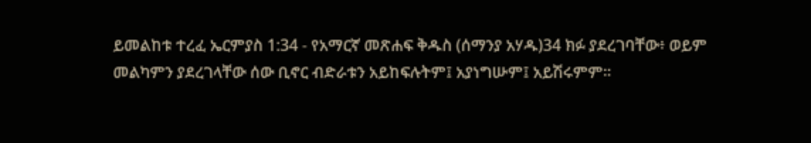ይመልከቱ ተረፈ ኤርምያስ 1:34 - የአማርኛ መጽሐፍ ቅዱስ (ሰማንያ አሃዱ)34 ክፉ ያደረገባቸው፥ ወይም መልካምን ያደረገላቸው ሰው ቢኖር ብድራቱን አይከፍሉትም፤ አያነግሡም፤ አይሽሩምም።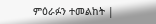ምዕራፉን ተመልከት |